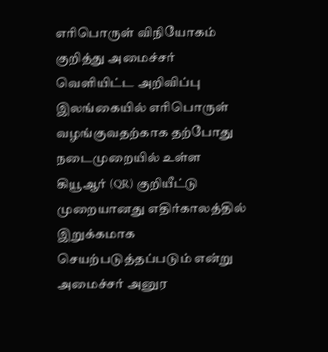எரிபொருள் விநியோகம் குறித்து அமைச்சர் வெளியிட்ட அறிவிப்பு
இலங்கையில் எரிபொருள் வழங்குவதற்காக தற்போது நடைமுறையில் உள்ள கியூஆர் (QR) குறியீட்டு முறையானது எதிர்காலத்தில் இறுக்கமாக செயற்படுத்தப்படும் என்று அமைச்சர் அனுர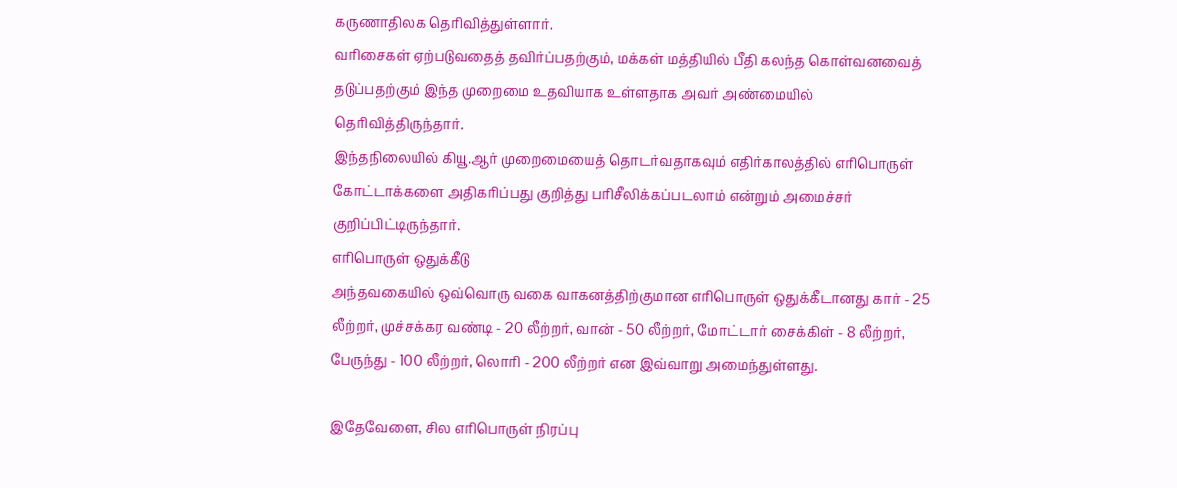கருணாதிலக தெரிவித்துள்ளார்.
வரிசைகள் ஏற்படுவதைத் தவிர்ப்பதற்கும், மக்கள் மத்தியில் பீதி கலந்த கொள்வனவைத் தடுப்பதற்கும் இந்த முறைமை உதவியாக உள்ளதாக அவர் அண்மையில் தெரிவித்திருந்தார்.
இந்தநிலையில் கியூ.ஆர் முறைமையைத் தொடர்வதாகவும் எதிர்காலத்தில் எரிபொருள் கோட்டாக்களை அதிகரிப்பது குறித்து பரிசீலிக்கப்படலாம் என்றும் அமைச்சர் குறிப்பிட்டிருந்தார்.
எரிபொருள் ஒதுக்கீடு
அந்தவகையில் ஒவ்வொரு வகை வாகனத்திற்குமான எரிபொருள் ஒதுக்கீடானது கார் - 25 லீற்றர், முச்சக்கர வண்டி - 20 லீற்றர், வான் - 50 லீற்றர், மோட்டார் சைக்கிள் - 8 லீற்றர், பேருந்து - 100 லீற்றர், லொரி - 200 லீற்றர் என இவ்வாறு அமைந்துள்ளது.

இதேவேளை, சில எரிபொருள் நிரப்பு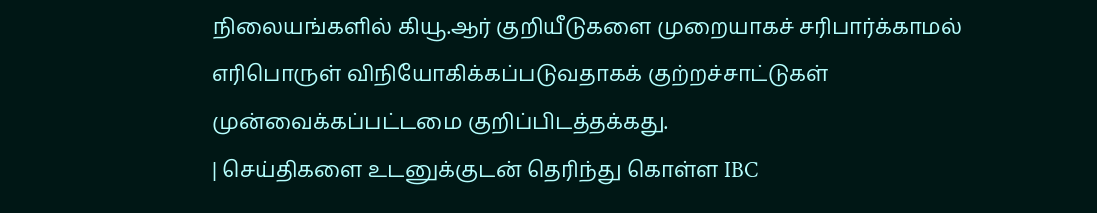நிலையங்களில் கியூ.ஆர் குறியீடுகளை முறையாகச் சரிபார்க்காமல் எரிபொருள் விநியோகிக்கப்படுவதாகக் குற்றச்சாட்டுகள் முன்வைக்கப்பட்டமை குறிப்பிடத்தக்கது.
| செய்திகளை உடனுக்குடன் தெரிந்து கொள்ள IBC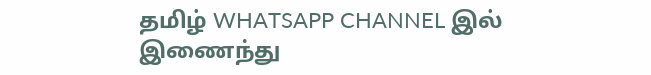தமிழ் WHATSAPP CHANNEL இல் இணைந்து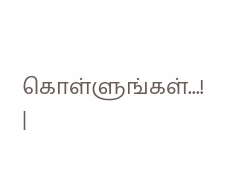கொள்ளுங்கள்...! |